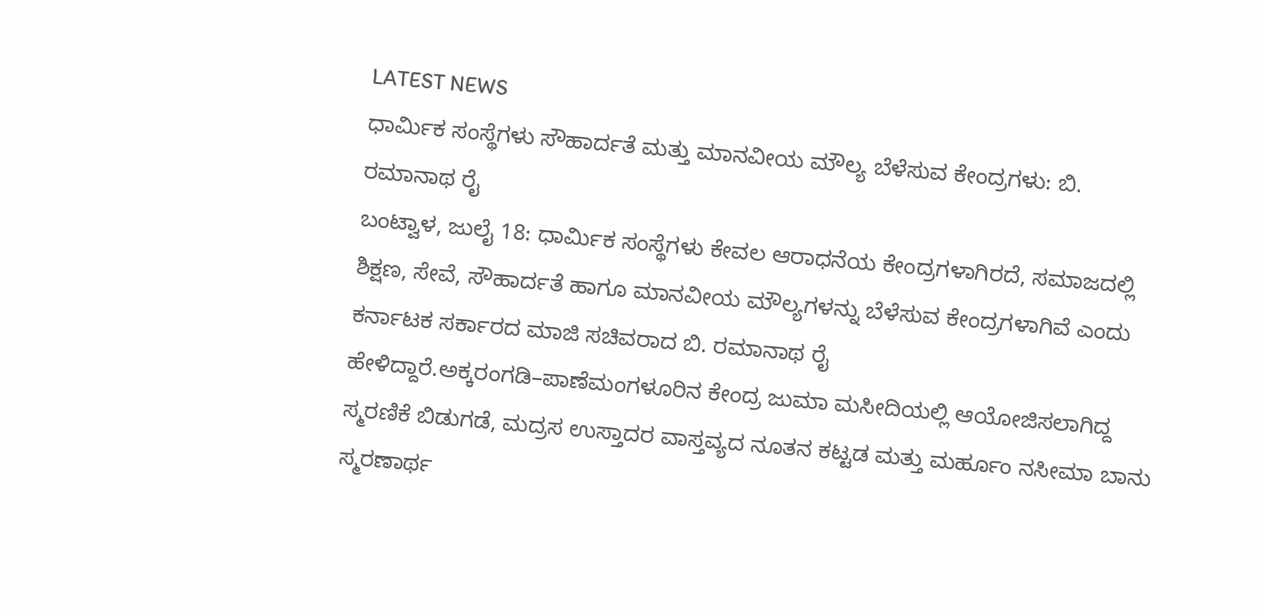LATEST NEWS
ಧಾರ್ಮಿಕ ಸಂಸ್ಥೆಗಳು ಸೌಹಾರ್ದತೆ ಮತ್ತು ಮಾನವೀಯ ಮೌಲ್ಯ ಬೆಳೆಸುವ ಕೇಂದ್ರಗಳು: ಬಿ. ರಮಾನಾಥ ರೈ
ಬಂಟ್ವಾಳ, ಜುಲೈ 18: ಧಾರ್ಮಿಕ ಸಂಸ್ಥೆಗಳು ಕೇವಲ ಆರಾಧನೆಯ ಕೇಂದ್ರಗಳಾಗಿರದೆ, ಸಮಾಜದಲ್ಲಿ ಶಿಕ್ಷಣ, ಸೇವೆ, ಸೌಹಾರ್ದತೆ ಹಾಗೂ ಮಾನವೀಯ ಮೌಲ್ಯಗಳನ್ನು ಬೆಳೆಸುವ ಕೇಂದ್ರಗಳಾಗಿವೆ ಎಂದು ಕರ್ನಾಟಕ ಸರ್ಕಾರದ ಮಾಜಿ ಸಚಿವರಾದ ಬಿ. ರಮಾನಾಥ ರೈ ಹೇಳಿದ್ದಾರೆ.ಅಕ್ಕರಂಗಡಿ–ಪಾಣೆಮಂಗಳೂರಿನ ಕೇಂದ್ರ ಜುಮಾ ಮಸೀದಿಯಲ್ಲಿ ಆಯೋಜಿಸಲಾಗಿದ್ದ ಸ್ಮರಣಿಕೆ ಬಿಡುಗಡೆ, ಮದ್ರಸ ಉಸ್ತಾದರ ವಾಸ್ತವ್ಯದ ನೂತನ ಕಟ್ಟಡ ಮತ್ತು ಮರ್ಹೂಂ ನಸೀಮಾ ಬಾನು ಸ್ಮರಣಾರ್ಥ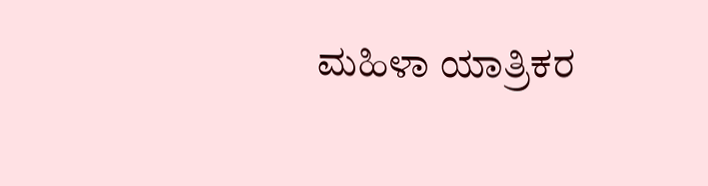ಮಹಿಳಾ ಯಾತ್ರಿಕರ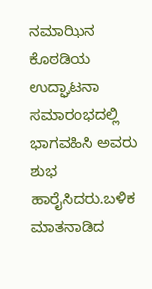ನಮಾಝಿನ ಕೊಠಡಿಯ ಉದ್ಘಾಟನಾ ಸಮಾರಂಭದಲ್ಲಿ ಭಾಗವಹಿಸಿ ಅವರು ಶುಭ ಹಾರೈಸಿದರು.ಬಳಿಕ ಮಾತನಾಡಿದ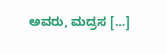ಅವರು, ಮದ್ರಸ […]